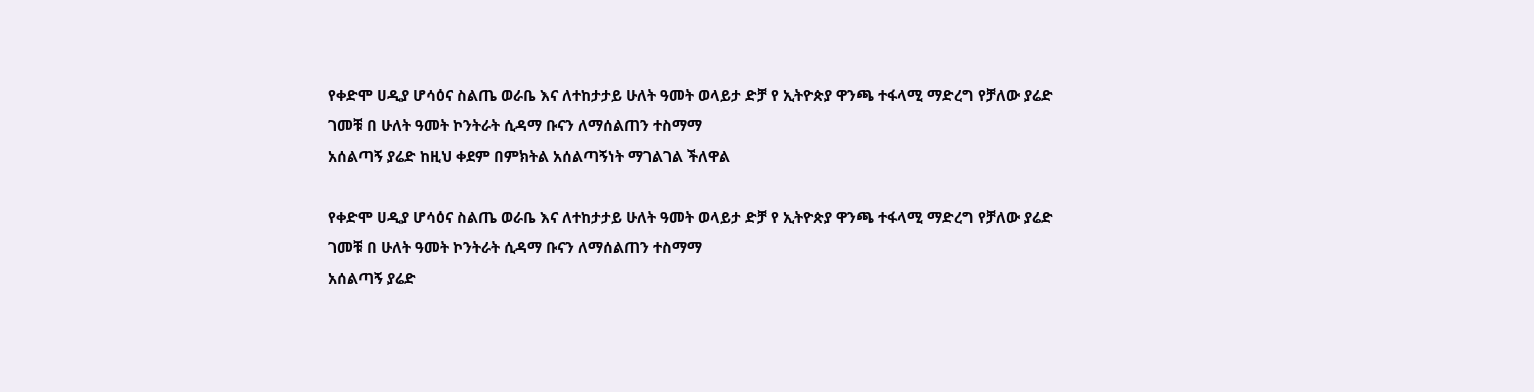የቀድሞ ሀዲያ ሆሳዕና ስልጤ ወራቤ እና ለተከታታይ ሁለት ዓመት ወላይታ ድቻ የ ኢትዮጵያ ዋንጫ ተፋላሚ ማድረግ የቻለው ያሬድ ገመቹ በ ሁለት ዓመት ኮንትራት ሲዳማ ቡናን ለማሰልጠን ተስማማ
አሰልጣኝ ያሬድ ከዚህ ቀደም በምክትል አሰልጣኝነት ማገልገል ችለዋል

የቀድሞ ሀዲያ ሆሳዕና ስልጤ ወራቤ እና ለተከታታይ ሁለት ዓመት ወላይታ ድቻ የ ኢትዮጵያ ዋንጫ ተፋላሚ ማድረግ የቻለው ያሬድ ገመቹ በ ሁለት ዓመት ኮንትራት ሲዳማ ቡናን ለማሰልጠን ተስማማ
አሰልጣኝ ያሬድ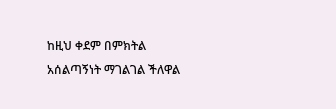ከዚህ ቀደም በምክትል አሰልጣኝነት ማገልገል ችለዋል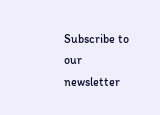Subscribe to our newsletter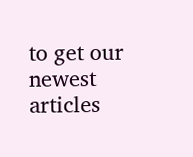to get our newest articles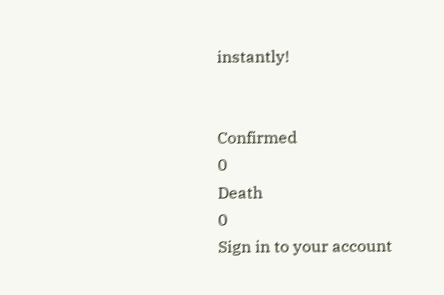instantly!


Confirmed
0
Death
0
Sign in to your account